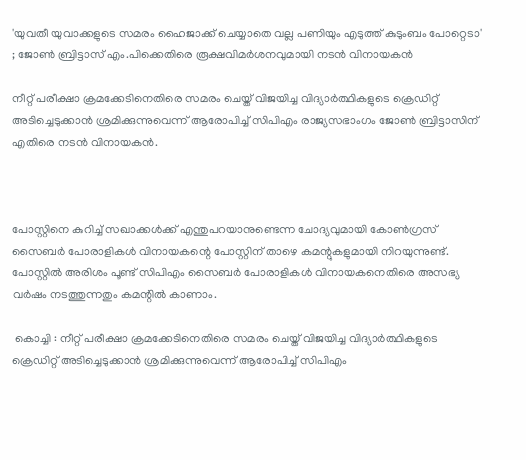'യുവതീ യുവാക്കളുടെ സമരം ഹൈജാക്ക് ചെയ്യാതെ വല്ല പണിയും എടുത്ത് കുടുംബം പോറ്റെടാ' ; ജോൺ ബ്രിട്ടാസ് എം.പിക്കെതിരെ രൂക്ഷവിമർശനവുമായി നടൻ വിനായകൻ

നീറ്റ് പരീക്ഷാ ക്രമക്കേടിനെതിരെ സമരം ചെയ്ത് വിജയിച്ച വിദ്യാർത്ഥികളുടെ ക്രെഡിറ്റ് അടിച്ചെടുക്കാൻ ശ്രമിക്കുന്നുവെന്ന് ആരോപിച്ച് സിപിഎം രാജ്യസഭാംഗം ജോൺ ബ്രിട്ടാസിന് എതിരെ നടൻ വിനായകൻ.



പോസ്റ്റിനെ കുറിച്ച് സഖാക്കൾക്ക് എന്തുപറയാനുണ്ടെന്ന ചോദ്യവുമായി കോൺഗ്രസ് സൈബർ പോരാളികൾ വിനായകന്റെ പോസ്റ്റിന് താഴെ കമന്റുകളുമായി നിറയുന്നുണ്ട്. പോസ്റ്റിൽ അരിശം പൂണ്ട് സിപിഎം സൈബർ പോരാളികൾ വിനായകനെതിരെ അസഭ്യ വർഷം നടത്തുന്നതും കമന്റിൽ കാണാം.

 കൊച്ചി : നീറ്റ് പരീക്ഷാ ക്രമക്കേടിനെതിരെ സമരം ചെയ്ത് വിജയിച്ച വിദ്യാർത്ഥികളുടെ ക്രെഡിറ്റ് അടിച്ചെടുക്കാൻ ശ്രമിക്കുന്നുവെന്ന് ആരോപിച്ച് സിപിഎം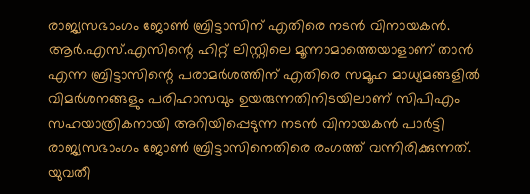രാജ്യസഭാംഗം ജോൺ ബ്രിട്ടാസിന് എതിരെ നടൻ വിനായകൻ. ആർ.എസ്.എസിന്റെ ഹിറ്റ് ലിസ്റ്റിലെ മൂന്നാമാത്തെയാളാണ് താൻ എന്ന ബ്രിട്ടാസിന്റെ പരാമർശത്തിന് എതിരെ സമൂഹ മാധ്യമങ്ങളിൽ വിമർശനങ്ങളും പരിഹാസവും ഉയരുന്നതിനിടയിലാണ് സിപിഎം സഹയാത്രികനായി അറിയിപ്പെടുന്ന നടൻ വിനായകൻ പാർട്ടി രാജ്യസഭാംഗം ജോൺ ബ്രിട്ടാസിനെതിരെ രംഗത്ത് വന്നിരിക്കുന്നത്. യുവതീ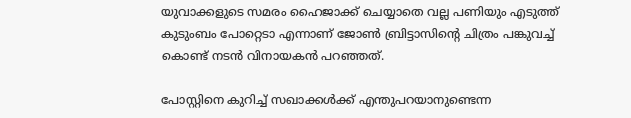യുവാക്കളുടെ സമരം ഹൈജാക്ക് ചെയ്യാതെ വല്ല പണിയും എടുത്ത് കുടുംബം പോറ്റെടാ എന്നാണ് ജോൺ ബ്രിട്ടാസിന്റെ ചിത്രം പങ്കുവച്ച് കൊണ്ട് നടൻ വിനായകൻ പറഞ്ഞത്.

പോസ്റ്റിനെ കുറിച്ച് സഖാക്കൾക്ക് എന്തുപറയാനുണ്ടെന്ന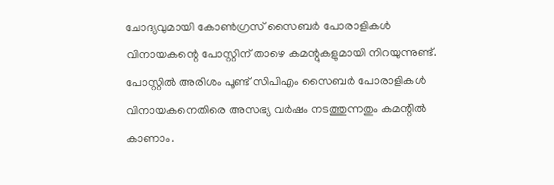ചോദ്യവുമായി കോൺഗ്രസ് സൈബർ പോരാളികൾ വിനായകന്റെ പോസ്റ്റിന് താഴെ കമന്റുകളുമായി നിറയുന്നുണ്ട്. പോസ്റ്റിൽ അരിശം പൂണ്ട് സിപിഎം സൈബർ പോരാളികൾ വിനായകനെതിരെ അസഭ്യ വർഷം നടത്തുന്നതും കമന്റിൽ കാണാം.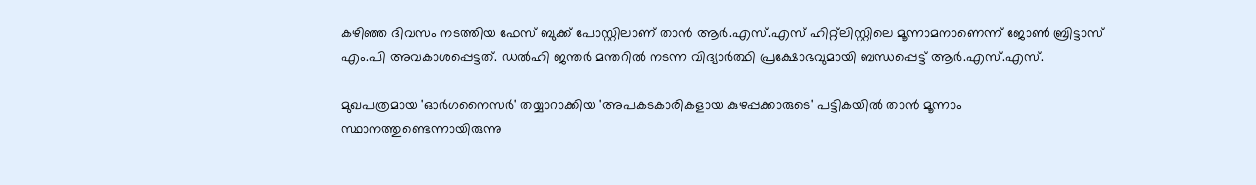കഴിഞ്ഞ ദിവസം നടത്തിയ ഫേസ് ബുക്ക് പോസ്റ്റിലാണ് താൻ ആർ.എസ്.എസ് ഹിറ്റ്‌ലിസ്റ്റിലെ മൂന്നാമനാണെന്ന് ജോൺ ബ്രിട്ടാസ് എം.പി അവകാശപ്പെട്ടത്. ഡൽഹി ജന്തർ മന്തറിൽ നടന്ന വിദ്യാർത്ഥി പ്രക്ഷോഭവുമായി ബന്ധപ്പെട്ട് ആർ.എസ്.എസ്.

മുഖപത്രമായ 'ഓർഗനൈസർ' തയ്യാറാക്കിയ 'അപകടകാരികളായ കുഴപ്പക്കാരുടെ' പട്ടികയിൽ താൻ മൂന്നാം സ്ഥാനത്തുണ്ടെന്നായിരുന്നു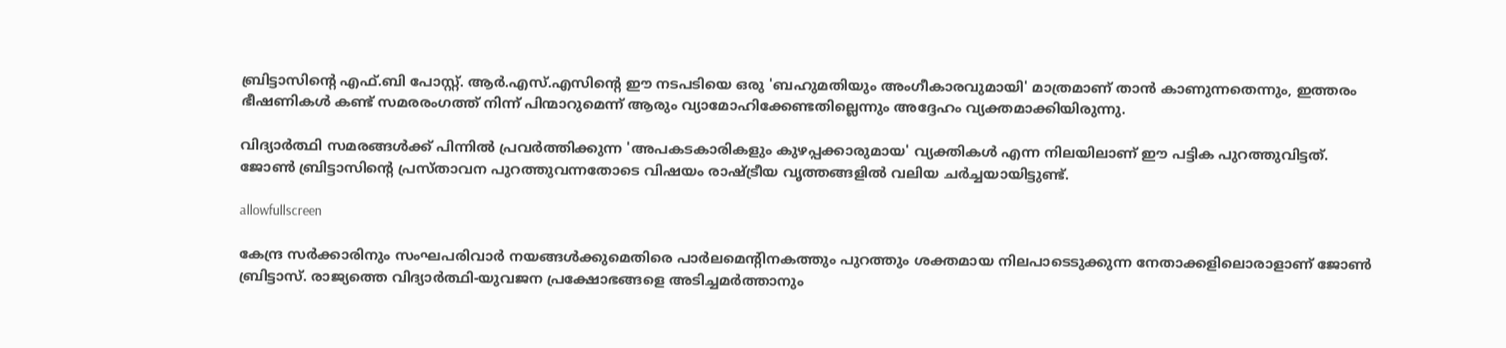ബ്രിട്ടാസിന്റെ എഫ്.ബി പോസ്റ്റ്. ആർ.എസ്.എസിന്റെ ഈ നടപടിയെ ഒരു 'ബഹുമതിയും അംഗീകാരവുമായി' മാത്രമാണ് താൻ കാണുന്നതെന്നും, ഇത്തരം ഭീഷണികൾ കണ്ട് സമരരംഗത്ത് നിന്ന് പിന്മാറുമെന്ന് ആരും വ്യാമോഹിക്കേണ്ടതില്ലെന്നും അദ്ദേഹം വ്യക്തമാക്കിയിരുന്നു.

വിദ്യാർത്ഥി സമരങ്ങൾക്ക് പിന്നിൽ പ്രവർത്തിക്കുന്ന 'അപകടകാരികളും കുഴപ്പക്കാരുമായ' വ്യക്തികൾ എന്ന നിലയിലാണ് ഈ പട്ടിക പുറത്തുവിട്ടത്. ജോൺ ബ്രിട്ടാസിന്റെ പ്രസ്താവന പുറത്തുവന്നതോടെ വിഷയം രാഷ്ട്രീയ വൃത്തങ്ങളിൽ വലിയ ചർച്ചയായിട്ടുണ്ട്.

allowfullscreen

കേന്ദ്ര സർക്കാരിനും സംഘപരിവാർ നയങ്ങൾക്കുമെതിരെ പാർലമെന്റിനകത്തും പുറത്തും ശക്തമായ നിലപാടെടുക്കുന്ന നേതാക്കളിലൊരാളാണ് ജോൺ ബ്രിട്ടാസ്. രാജ്യത്തെ വിദ്യാർത്ഥി-യുവജന പ്രക്ഷോഭങ്ങളെ അടിച്ചമർത്താനും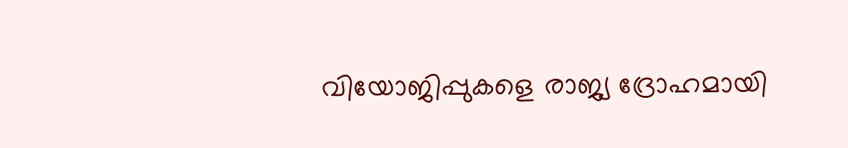വിയോജിപ്പുകളെ രാജ്യ ദ്രോഹമായി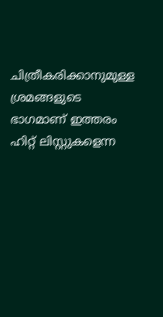ചിത്രീകരിക്കാനുമുള്ള ശ്രമങ്ങളുടെ ഭാഗമാണ് ഇത്തരം ഹിറ്റ് ലിസ്റ്റുകളെന്ന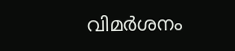വിമർശനം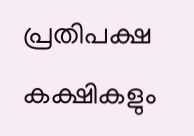പ്രതിപക്ഷ കക്ഷികളും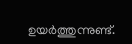ഉയർത്തുന്നുണ്ട്.